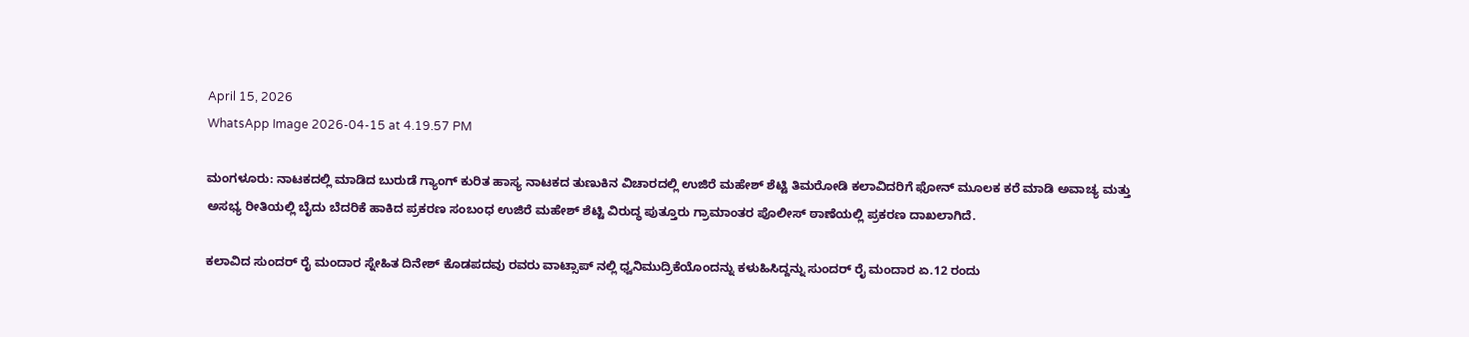April 15, 2026
WhatsApp Image 2026-04-15 at 4.19.57 PM

ಮಂಗಳೂರು: ನಾಟಕದಲ್ಲಿ ಮಾಡಿದ ಬುರುಡೆ ಗ್ಯಾಂಗ್ ಕುರಿತ ಹಾಸ್ಯ ನಾಟಕದ ತುಣುಕಿನ ವಿಚಾರದಲ್ಲಿ ಉಜಿರೆ ಮಹೇಶ್ ಶೆಟ್ಟಿ ತಿಮರೋಡಿ ಕಲಾವಿದರಿಗೆ ಫೋನ್ ಮೂಲಕ ಕರೆ ಮಾಡಿ ಅವಾಚ್ಯ ಮತ್ತು ಅಸಭ್ಯ ರೀತಿಯಲ್ಲಿ ಬೈದು ಬೆದರಿಕೆ ಹಾಕಿದ ಪ್ರಕರಣ ಸಂಬಂಧ ಉಜಿರೆ ಮಹೇಶ್ ಶೆಟ್ಟಿ ವಿರುದ್ಧ ಪುತ್ತೂರು ಗ್ರಾಮಾಂತರ ಪೊಲೀಸ್ ಠಾಣೆಯಲ್ಲಿ ಪ್ರಕರಣ ದಾಖಲಾಗಿದೆ.

ಕಲಾವಿದ ಸುಂದರ್ ರೈ ಮಂದಾರ ಸ್ನೇಹಿತ ದಿನೇಶ್ ಕೊಡಪದವು ರವರು ವಾಟ್ಸಾಪ್ ನಲ್ಲಿ ಧ್ವನಿಮುದ್ರಿಕೆಯೊಂದನ್ನು ಕಳುಹಿಸಿದ್ದನ್ನು ಸುಂದರ್ ರೈ ಮಂದಾರ ಏ.12 ರಂದು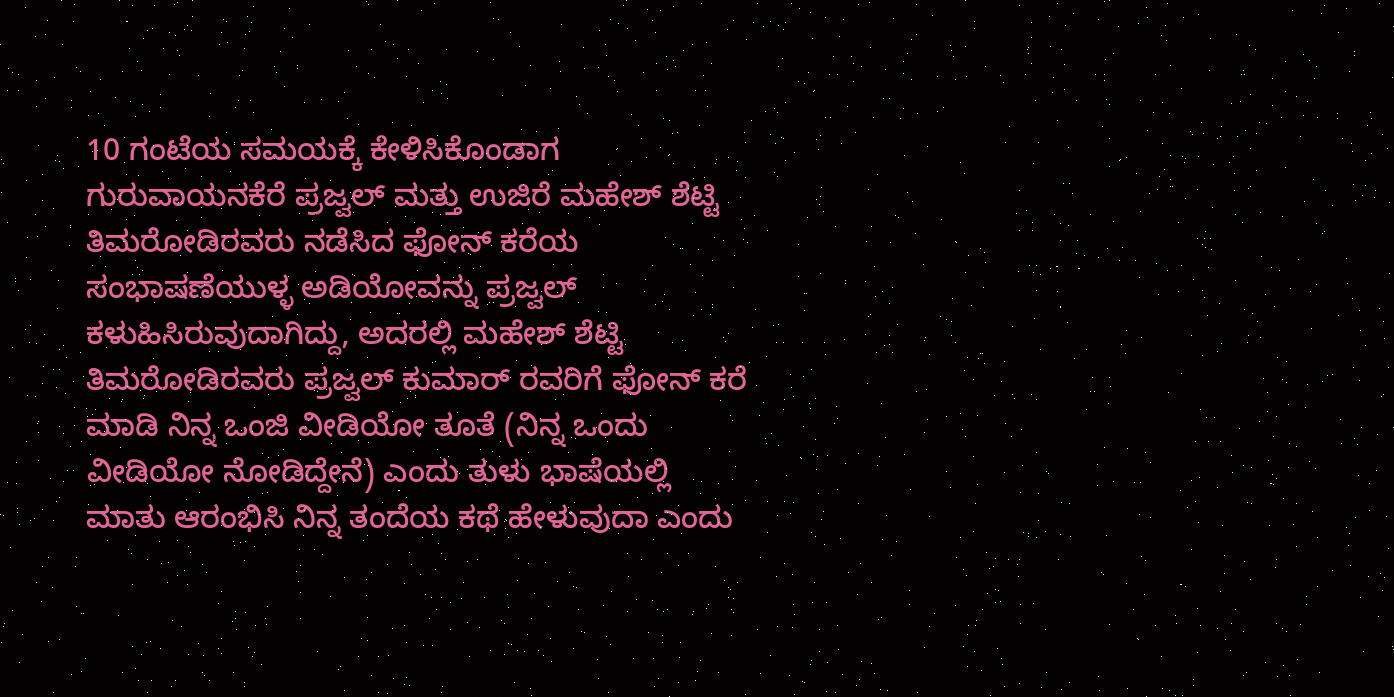10 ಗಂಟೆಯ ಸಮಯಕ್ಕೆ ಕೇಳಿಸಿಕೊಂಡಾಗ ಗುರುವಾಯನಕೆರೆ ಪ್ರಜ್ವಲ್ ಮತ್ತು ಉಜಿರೆ ಮಹೇಶ್ ಶೆಟ್ಟಿ ತಿಮರೋಡಿರವರು ನಡೆಸಿದ ಫೋನ್ ಕರೆಯ ಸಂಭಾಷಣೆಯುಳ್ಳ ಅಡಿಯೋವನ್ನು ಪ್ರಜ್ವಲ್ ಕಳುಹಿಸಿರುವುದಾಗಿದ್ದು, ಅದರಲ್ಲಿ ಮಹೇಶ್ ಶೆಟ್ಟಿ ತಿಮರೋಡಿರವರು ಪ್ರಜ್ವಲ್ ಕುಮಾರ್ ರವರಿಗೆ ಫೋನ್ ಕರೆ ಮಾಡಿ ನಿನ್ನ ಒಂಜಿ ವೀಡಿಯೋ ತೂತೆ (ನಿನ್ನ ಒಂದು ವೀಡಿಯೋ ನೋಡಿದ್ದೇನೆ) ಎಂದು ತುಳು ಭಾಷೆಯಲ್ಲಿ ಮಾತು ಆರಂಭಿಸಿ ನಿನ್ನ ತಂದೆಯ ಕಥೆ ಹೇಳುವುದಾ ಎಂದು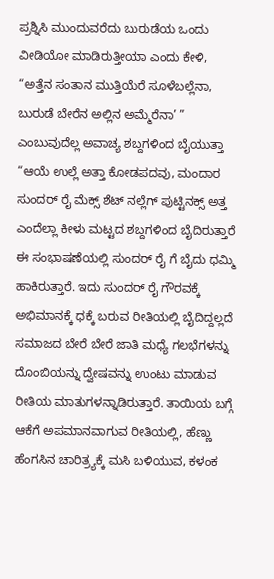ಪ್ರಶ್ನಿಸಿ ಮುಂದುವರೆದು ಬುರುಡೆಯ ಒಂದು ವೀಡಿಯೋ ಮಾಡಿರುತ್ತೀಯಾ ಎಂದು ಕೇಳಿ, “ಅತ್ತೆನ ಸಂತಾನ ಮುತ್ತಿಯೆರೆ ಸೂಳೆಬಲ್ಲೆನಾ, ಬುರುಡೆ ಬೇರೆನ ಅಲ್ಲಿನ ಅಮ್ಮೆರೆನಾ’ ” ಎಂಬುವುದೆಲ್ಲ ಅವಾಚ್ಯ ಶಬ್ದಗಳಿಂದ ಬೈಯುತ್ತಾ “ಆಯೆ ಉಲ್ಲೆ ಅತ್ತಾ ಕೋಡಪದವು, ಮಂದಾರ ಸುಂದರ್ ರೈ ಮೆಕ್ಸ್ ಶೆಟ್ ನಲ್ಲೆಗ್ ಪುಟ್ಟಿನಕ್ಸ್ ಅತ್ತ ಎಂದೆಲ್ಲಾ ಕೀಳು ಮಟ್ಟದ ಶಬ್ದಗಳಿಂದ ಬೈದಿರುತ್ತಾರೆ ಈ ಸಂಭಾಷಣೆಯಲ್ಲಿ ಸುಂದರ್ ರೈ ಗೆ ಬೈದು ಧಮ್ಮಿ ಹಾಕಿರುತ್ತಾರೆ. ಇದು ಸುಂದರ್ ರೈ ಗೌರವಕ್ಕೆ ಅಭಿಮಾನಕ್ಕೆ ಧಕ್ಕೆ ಬರುವ ರೀತಿಯಲ್ಲಿ ಬೈದಿದ್ದಲ್ಲದೆ ಸಮಾಜದ ಬೇರೆ ಬೇರೆ ಜಾತಿ ಮಧ್ಯೆ ಗಲಭೆಗಳನ್ನು ದೊಂಬಿಯನ್ನು ದ್ವೇಷವನ್ನು ಉಂಟು ಮಾಡುವ ರೀತಿಯ ಮಾತುಗಳನ್ನಾಡಿರುತ್ತಾರೆ. ತಾಯಿಯ ಬಗ್ಗೆ ಆಕೆಗೆ ಅಪಮಾನವಾಗುವ ರೀತಿಯಲ್ಲಿ, ಹೆಣ್ಣು ಹೆಂಗಸಿನ ಚಾರಿತ್ರ್ಯಕ್ಕೆ ಮಸಿ ಬಳಿಯುವ, ಕಳಂಕ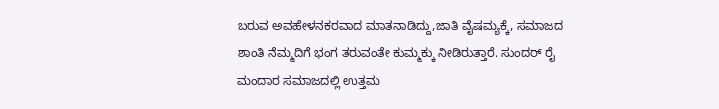ಬರುವ ಅವಹೇಳನಕರವಾದ ಮಾತನಾಡಿದ್ದು,ಜಾತಿ ವೈಷಮ್ಯಕ್ಕೆ, ಸಮಾಜದ ಶಾಂತಿ ನೆಮ್ಮದಿಗೆ ಭಂಗ ತರುವಂತೇ ಕುಮ್ಮಕ್ಕು ನೀಡಿರುತ್ತಾರೆ. ಸುಂದರ್ ರೈ ಮಂದಾರ ಸಮಾಜದಲ್ಲಿ ಉತ್ತಮ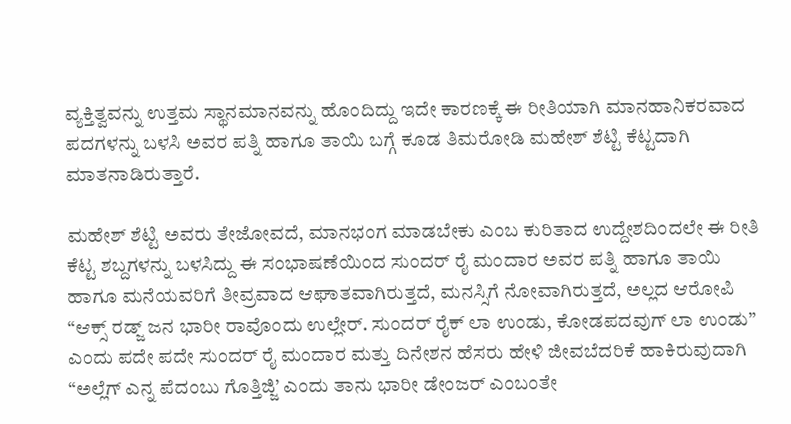ವ್ಯಕ್ತಿತ್ವವನ್ನು ಉತ್ತಮ ಸ್ಥಾನಮಾನವನ್ನು ಹೊಂದಿದ್ದು ಇದೇ ಕಾರಣಕ್ಕೆ ಈ ರೀತಿಯಾಗಿ ಮಾನಹಾನಿಕರವಾದ ಪದಗಳನ್ನು ಬಳಸಿ ಅವರ ಪತ್ನಿ ಹಾಗೂ ತಾಯಿ ಬಗ್ಗೆ ಕೂಡ ತಿಮರೋಡಿ ಮಹೇಶ್ ಶೆಟ್ಟಿ ಕೆಟ್ಟದಾಗಿ ಮಾತನಾಡಿರುತ್ತಾರೆ.

ಮಹೇಶ್ ಶೆಟ್ಟಿ ಅವರು ತೇಜೋವದೆ, ಮಾನಭಂಗ ಮಾಡಬೇಕು ಎಂಬ ಕುರಿತಾದ ಉದ್ದೇಶದಿಂದಲೇ ಈ ರೀತಿ ಕೆಟ್ಟ ಶಬ್ದಗಳನ್ನು ಬಳಸಿದ್ದು ಈ ಸಂಭಾಷಣೆಯಿಂದ ಸುಂದರ್ ರೈ ಮಂದಾರ ಅವರ ಪತ್ನಿ ಹಾಗೂ ತಾಯಿ ಹಾಗೂ ಮನೆಯವರಿಗೆ ತೀವ್ರವಾದ ಆಘಾತವಾಗಿರುತ್ತದೆ, ಮನಸ್ಸಿಗೆ ನೋವಾಗಿರುತ್ತದೆ, ಅಲ್ಲದ ಆರೋಪಿ “ಆಕ್ಸ್ ರಡ್ಜ್ ಜನ ಭಾರೀ ರಾವೊಂದು ಉಲ್ಲೇರ್. ಸುಂದರ್ ರೈಕ್ ಲಾ ಉಂಡು, ಕೋಡಪದವುಗ್ ಲಾ ಉಂಡು” ಎಂದು ಪದೇ ಪದೇ ಸುಂದರ್ ರೈ ಮಂದಾರ ಮತ್ತು ದಿನೇಶನ ಹೆಸರು ಹೇಳಿ ಜೀವಬೆದರಿಕೆ ಹಾಕಿರುವುದಾಗಿ “ಅಲ್ಲೆಗ್ ಎನ್ನ ಪೆದಂಬು ಗೊತ್ತಿಜ್ಜಿ’ ಎಂದು ತಾನು ಭಾರೀ ಡೇಂಜರ್ ಎಂಬಂತೇ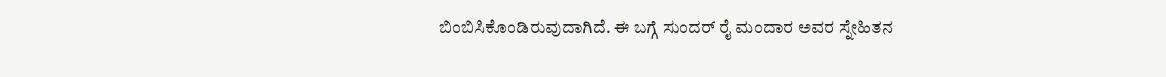ಬಿಂಬಿಸಿಕೊಂಡಿರುವುದಾಗಿದೆ. ಈ ಬಗ್ಗೆ ಸುಂದರ್ ರೈ ಮಂದಾರ ಅವರ ಸ್ನೇಹಿತನ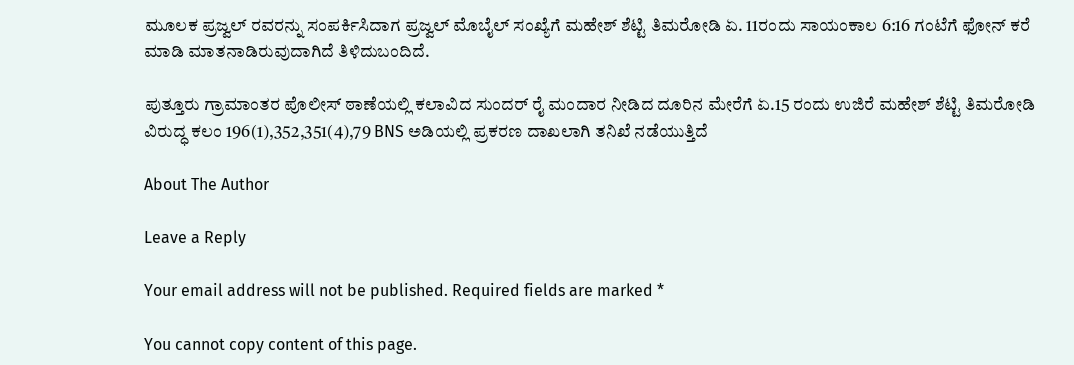ಮೂಲಕ ಪ್ರಜ್ವಲ್ ರವರನ್ನು ಸಂಪರ್ಕಿಸಿದಾಗ ಪ್ರಜ್ವಲ್ ಮೊಬೈಲ್ ಸಂಖ್ಯೆಗೆ ಮಹೇಶ್ ಶೆಟ್ಟಿ ತಿಮರೋಡಿ ಏ. 11ರಂದು ಸಾಯಂಕಾಲ 6:16 ಗಂಟೆಗೆ ಫೋನ್ ಕರೆ ಮಾಡಿ ಮಾತನಾಡಿರುವುದಾಗಿದೆ ತಿಳಿದುಬಂದಿದೆ.

ಪುತ್ತೂರು ಗ್ರಾಮಾಂತರ ಪೊಲೀಸ್ ಠಾಣೆಯಲ್ಲಿ ಕಲಾವಿದ ಸುಂದರ್ ರೈ ಮಂದಾರ ನೀಡಿದ ದೂರಿನ ಮೇರೆಗೆ ಏ.15 ರಂದು ಉಜಿರೆ ಮಹೇಶ್ ಶೆಟ್ಟಿ ತಿಮರೋಡಿ ವಿರುದ್ಧ ಕಲಂ 196(1),352,351(4),79 BNS ಅಡಿಯಲ್ಲಿ ಪ್ರಕರಣ ದಾಖಲಾಗಿ ತನಿಖೆ ನಡೆಯುತ್ತಿದೆ

About The Author

Leave a Reply

Your email address will not be published. Required fields are marked *

You cannot copy content of this page.